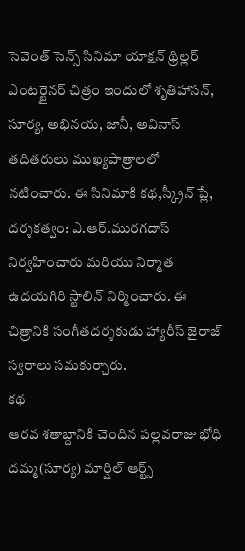సెవెంత్ సెన్స్ సినిమా యాక్షన్ థ్రిల్లర్ ఎంటర్టైనర్ చిత్రం ఇందులో శృతిహాసన్, సూర్య, అభినయ, జానీ, అవినాస్ తదితరులు ముఖ్యపాత్రాలలో నటించారు. ఈ సినిమాకి కథ,స్క్రీన్ ప్లే, దర్శకత్వం: ఎ.ఆర్.మురగదాస్ నిర్వహించారు మరియు నిర్మాత ఉదయగిరి స్టాలిన్ నిర్మించారు. ఈ చిత్రానికి సంగీతదర్శకుడు హ్యారీస్ జైరాజ్ స్వరాలు సమకుర్చారు.
కథ
ఆరవ శతాబ్దానికి చెందిన పల్లవరాజు భోధి దమ్మ(సూర్య) మార్షిల్ ఆర్ట్స్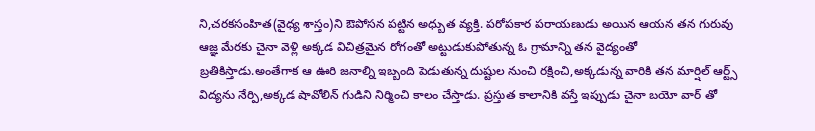ని,చరకసంహిత(వైధ్య శాస్తం)ని ఔపోసన పట్టిన అధ్బుత వ్యక్తి. పరోపకార పరాయణుడు అయిన ఆయన తన గురువు ఆజ్ఞ మేరకు చైనా వెళ్లి అక్కడ విచిత్రమైన రోగంతో అట్టుడుకుపోతున్న ఓ గ్రామాన్ని తన వైద్యంతో బ్రతికిస్తాడు.అంతేగాక ఆ ఊరి జనాల్ని ఇబ్బంది పెడుతున్న దుష్టుల నుంచి రక్షించి,అక్కడున్న వారికి తన మార్షిల్ ఆర్ట్స్ విద్యను నేర్పి,అక్కడ షావోలిన్ గుడిని నిర్మించి కాలం చేస్తాడు. ప్రస్తుత కాలానికి వస్తే ఇప్పుడు చైనా బయో వార్ తో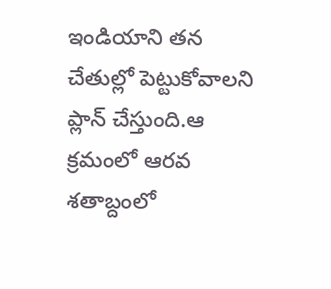ఇండియాని తన చేతుల్లో పెట్టుకోవాలని ప్లాన్ చేస్తుంది.ఆ క్రమంలో ఆరవ శతాబ్దంలో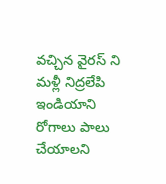వచ్చిన వైరస్ ని మళ్లీ నిద్రలేపి ఇండియాని రోగాలు పాలు చేయాలని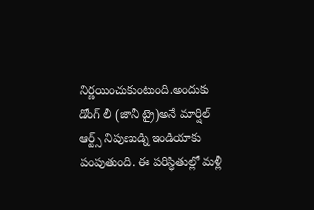నిర్ణయించుకుంటుంది.అందుకు డోంగ్ లీ (జానీ ట్రై)అనే మార్షిల్ ఆర్ట్స్ నిపుణుడ్ని ఇండియాకు పంపుతుంది. ఈ పరిస్ధితుల్లో మళ్లీ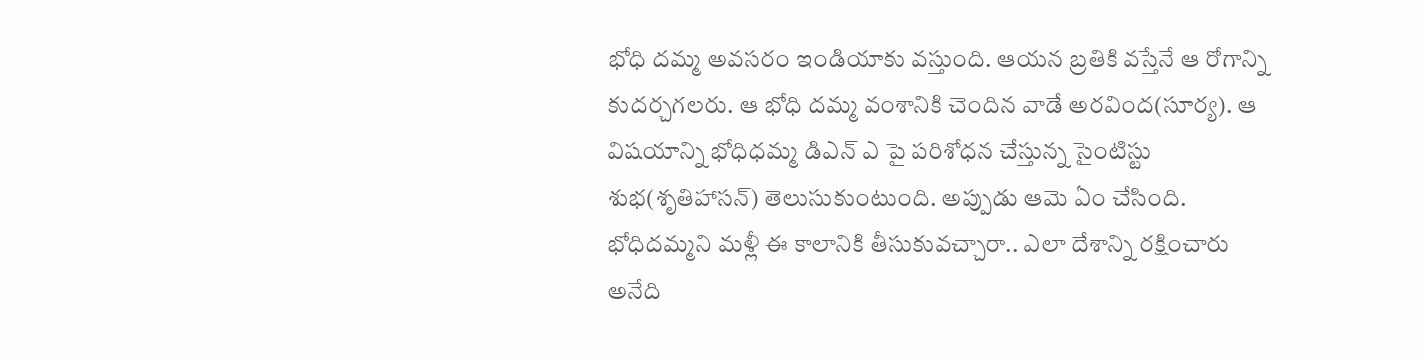భోధి దమ్మ అవసరం ఇండియాకు వస్తుంది. ఆయన బ్రతికి వస్తేనే ఆ రోగాన్ని కుదర్చగలరు. ఆ భోధి దమ్మ వంశానికి చెందిన వాడే అరవింద(సూర్య). ఆ విషయాన్ని భోధిధమ్మ డిఎన్ ఎ పై పరిశోధన చేస్తున్న సైంటిస్టు శుభ(శృతిహాసన్) తెలుసుకుంటుంది. అప్పుడు ఆమె ఏం చేసింది. భోధిదమ్మని మళ్లీ ఈ కాలానికి తీసుకువచ్చారా.. ఎలా దేశాన్ని రక్షించారు అనేది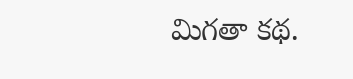మిగతా కథ.